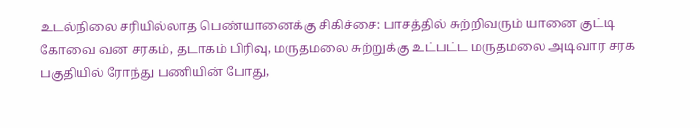உடல்நிலை சரியில்லாத பெண்யானைக்கு சிகிச்சை: பாசத்தில் சுற்றிவரும் யானை குட்டி
கோவை வன சரகம், தடாகம் பிரிவு, மருதமலை சுற்றுக்கு உட்பட்ட மருதமலை அடிவார சரக பகுதியில் ரோந்து பணியின் போது,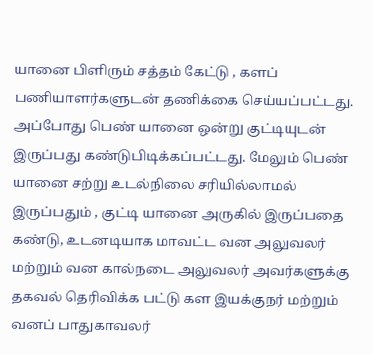யானை பிளிரும் சத்தம் கேட்டு , களப் பணியாளர்களுடன் தணிக்கை செய்யப்பட்டது. அப்போது பெண் யானை ஒன்று குட்டியுடன் இருப்பது கண்டுபிடிக்கப்பட்டது. மேலும் பெண் யானை சற்று உடல்நிலை சரியில்லாமல் இருப்பதும் , குட்டி யானை அருகில் இருப்பதை கண்டு, உடனடியாக மாவட்ட வன அலுவலர் மற்றும் வன கால்நடை அலுவலர் அவர்களுக்கு தகவல் தெரிவிக்க பட்டு கள இயக்குநர் மற்றும் வனப் பாதுகாவலர்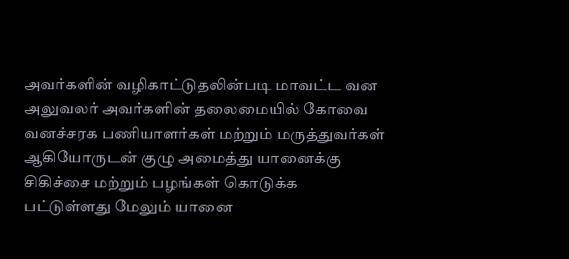அவர்களின் வழிகாட்டுதலின்படி மாவட்ட வன அலுவலர் அவர்களின் தலைமையில் கோவை வனச்சரக பணியாளர்கள் மற்றும் மருத்துவர்கள் ஆகியோருடன் குழு அமைத்து யானைக்கு சிகிச்சை மற்றும் பழங்கள் கொடுக்க பட்டுள்ளது மேலும் யானை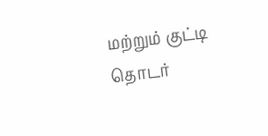மற்றும் குட்டி தொடர்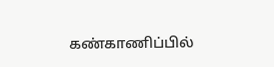கண்காணிப்பில்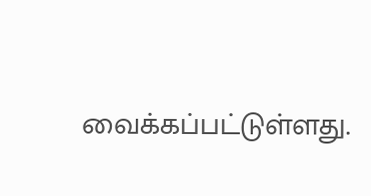வைக்கப்பட்டுள்ளது.